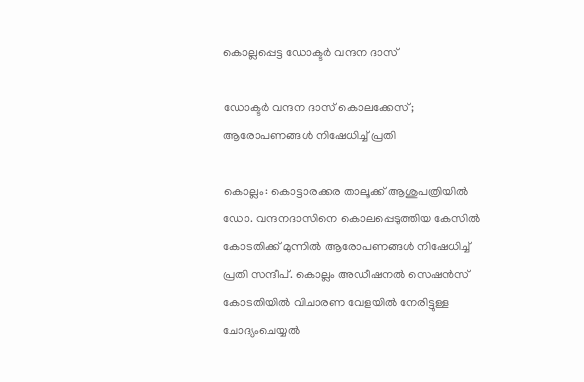കൊല്ലപ്പെട്ട ഡോക്ടർ വന്ദന ദാസ്

ഡോക്ടർ വന്ദന ദാസ് കൊലക്കേസ്; ആരോപണങ്ങൾ നിഷേധിച്ച് പ്രതി

കൊല്ലം: കൊട്ടാരക്കര താലൂക്ക് ആശുപത്രിയിൽ ഡോ. വന്ദനദാസിനെ കൊലപ്പെടുത്തിയ കേസിൽ കോടതിക്ക് മുന്നിൽ ആരോപണങ്ങൾ നിഷേധിച്ച് പ്രതി സന്ദീപ്. കൊല്ലം അഡീഷനൽ സെഷൻസ് കോടതിയിൽ വിചാരണ വേളയിൽ നേരിട്ടുള്ള ചോദ്യംചെയ്യൽ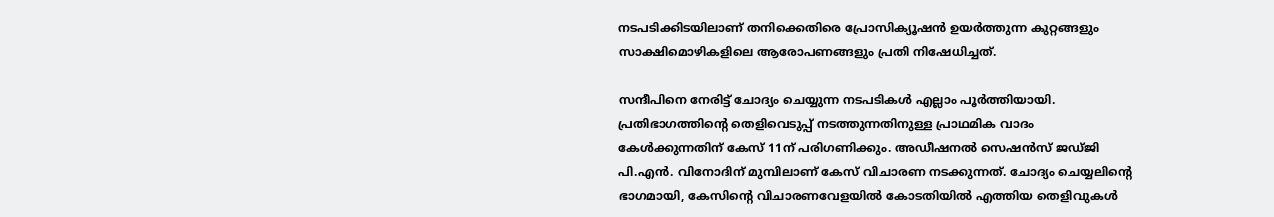നടപടിക്കിടയിലാണ് തനിക്കെതിരെ പ്രോസിക്യൂഷൻ ഉയർത്തുന്ന കുറ്റങ്ങളും സാക്ഷിമൊഴികളിലെ ആരോപണങ്ങളും പ്രതി നിഷേധിച്ചത്.

സന്ദീപിനെ നേരിട്ട് ചോദ്യം ചെയ്യുന്ന നടപടികൾ എല്ലാം പൂർത്തിയായി. പ്രതിഭാഗത്തിന്‍റെ തെളിവെടുപ്പ് നടത്തുന്നതിനുള്ള പ്രാഥമിക വാദം കേൾക്കുന്നതിന് കേസ് 11ന് പരിഗണിക്കും. അഡീഷനൽ സെഷൻസ് ജഡ്ജി പി.എൻ. വിനോദിന് മുമ്പിലാണ് കേസ് വിചാരണ നടക്കുന്നത്. ചോദ്യം ചെയ്യലിന്‍റെ ഭാഗമായി, കേസിന്റെ വിചാരണവേളയിൽ കോടതിയിൽ എത്തിയ തെളിവുകൾ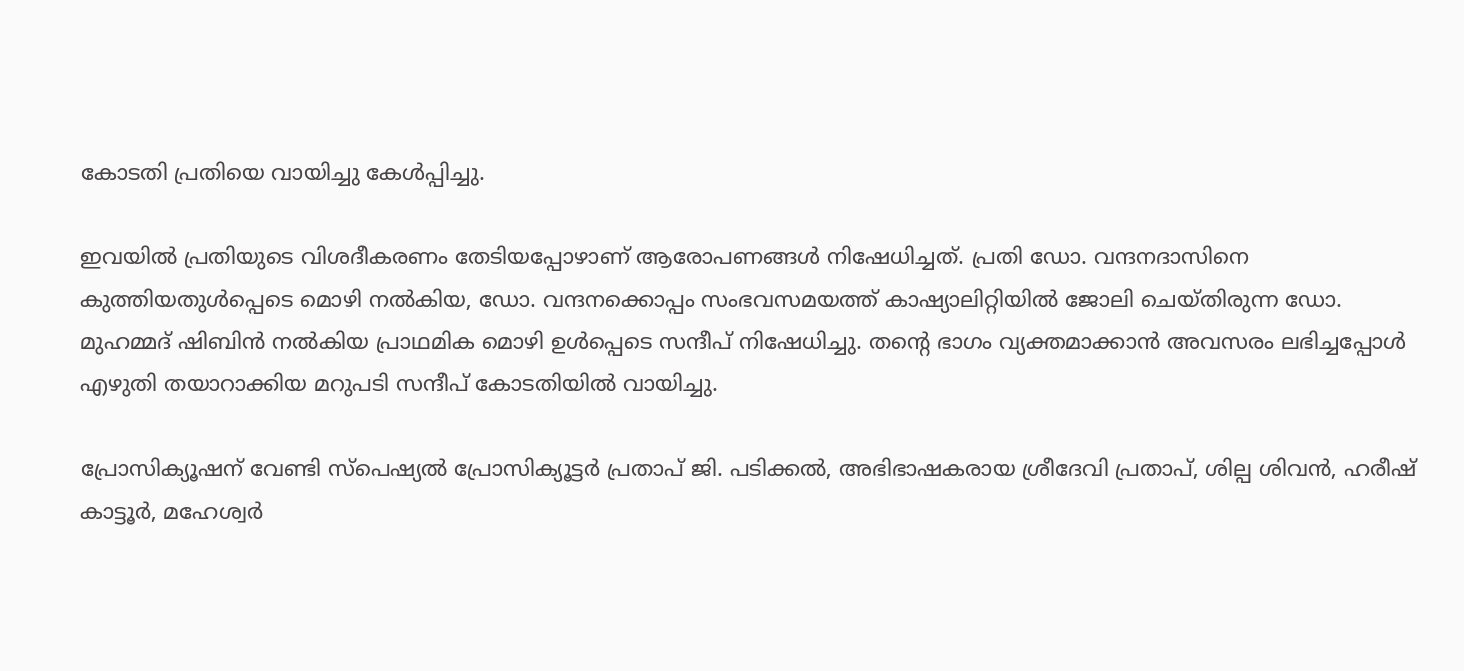കോടതി പ്രതിയെ വായിച്ചു കേൾപ്പിച്ചു.

ഇവയിൽ പ്രതിയുടെ വിശദീകരണം തേടിയപ്പോഴാണ് ആരോപണങ്ങൾ നിഷേധിച്ചത്. പ്രതി ഡോ. വന്ദനദാസിനെ കുത്തിയതുൾപ്പെടെ മൊഴി നൽകിയ, ഡോ. വന്ദനക്കൊപ്പം സംഭവസമയത്ത് കാഷ്യാലിറ്റിയിൽ ജോലി ചെയ്തിരുന്ന ഡോ. മുഹമ്മദ് ഷിബിൻ നൽകിയ പ്രാഥമിക മൊഴി ഉൾപ്പെടെ സന്ദീപ് നിഷേധിച്ചു. തന്‍റെ ഭാഗം വ്യക്തമാക്കാൻ അവസരം ലഭിച്ചപ്പോൾ എഴുതി തയാറാക്കിയ മറുപടി സന്ദീപ് കോടതിയിൽ വായിച്ചു.

പ്രോസിക്യൂഷന് വേണ്ടി സ്പെഷ്യൽ പ്രോസിക്യൂട്ടർ പ്രതാപ് ജി. പടിക്കൽ, അഭിഭാഷകരായ ശ്രീദേവി പ്രതാപ്, ശില്പ ശിവൻ, ഹരീഷ് കാട്ടൂർ, മഹേശ്വർ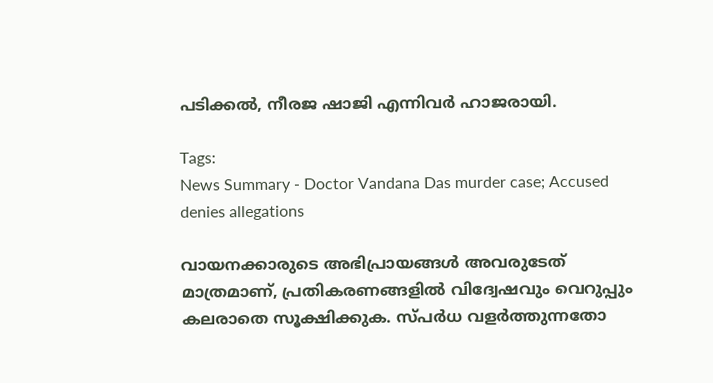പടിക്കൽ, നീരജ ഷാജി എന്നിവർ ഹാജരായി.

Tags:
News Summary - Doctor Vandana Das murder case; Accused denies allegations

വായനക്കാരുടെ അഭിപ്രായങ്ങള്‍ അവരുടേത് മാത്രമാണ്, പ്രതികരണങ്ങളിൽ വിദ്വേഷവും വെറുപ്പും കലരാതെ സൂക്ഷിക്കുക. സ്പർധ വളർത്തുന്നതോ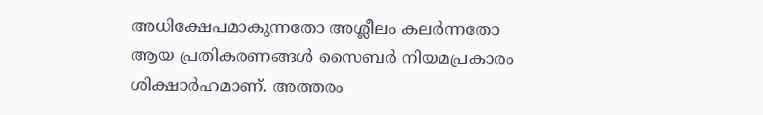അധിക്ഷേപമാകുന്നതോ അശ്ലീലം കലർന്നതോ ആയ പ്രതികരണങ്ങൾ സൈബർ നിയമപ്രകാരം ശിക്ഷാർഹമാണ്. അത്തരം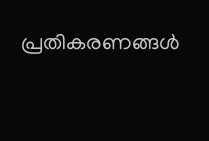പ്രതികരണങ്ങൾ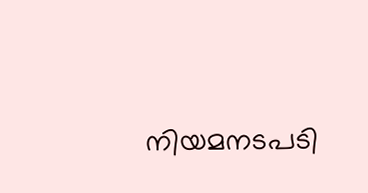നിയമനടപടി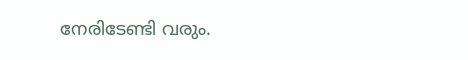നേരിടേണ്ടി വരും.